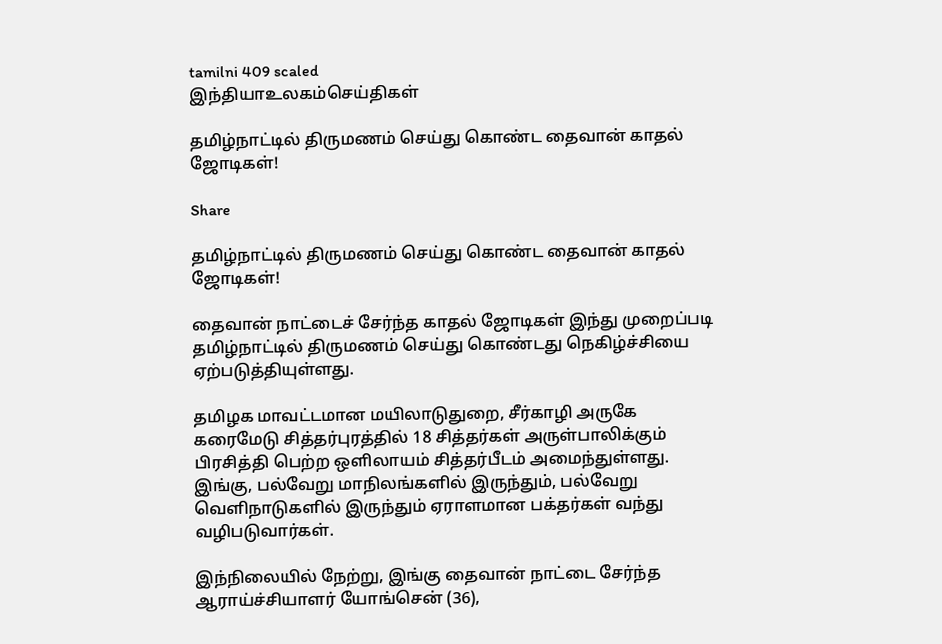tamilni 409 scaled
இந்தியாஉலகம்செய்திகள்

தமிழ்நாட்டில் திருமணம் செய்து கொண்ட தைவான் காதல் ஜோடிகள்!

Share

தமிழ்நாட்டில் திருமணம் செய்து கொண்ட தைவான் காதல் ஜோடிகள்!

தைவான் நாட்டைச் சேர்ந்த காதல் ஜோடிகள் இந்து முறைப்படி தமிழ்நாட்டில் திருமணம் செய்து கொண்டது நெகிழ்ச்சியை ஏற்படுத்தியுள்ளது.

தமிழக மாவட்டமான மயிலாடுதுறை, சீர்காழி அருகே கரைமேடு சித்தர்புரத்தில் 18 சித்தர்கள் அருள்பாலிக்கும் பிரசித்தி பெற்ற ஒளிலாயம் சித்தர்பீடம் அமைந்துள்ளது. இங்கு, பல்வேறு மாநிலங்களில் இருந்தும், பல்வேறு வெளிநாடுகளில் இருந்தும் ஏராளமான பக்தர்கள் வந்து வழிபடுவார்கள்.

இந்நிலையில் நேற்று, இங்கு தைவான் நாட்டை சேர்ந்த ஆராய்ச்சியாளர் யோங்சென் (36),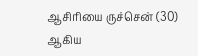ஆசிரியை ருச்சென் (30) ஆகிய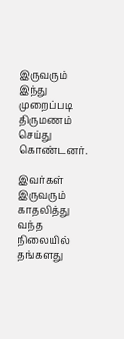இருவரும் இந்து முறைப்படி திருமணம் செய்து கொண்டனர்.

இவர்கள் இருவரும் காதலித்து வந்த நிலையில் தங்களது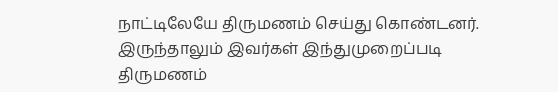நாட்டிலேயே திருமணம் செய்து கொண்டனர். இருந்தாலும் இவர்கள் இந்துமுறைப்படி திருமணம்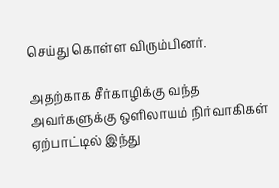செய்து கொள்ள விரும்பினர்.

அதற்காக சீர்காழிக்கு வந்த அவர்களுக்கு ஒளிலாயம் நிர்வாகிகள் ஏற்பாட்டில் இந்து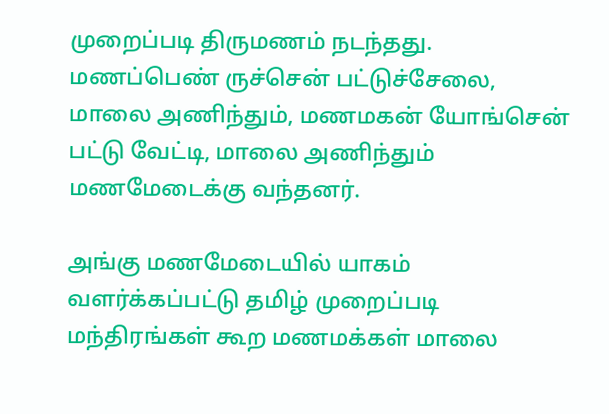முறைப்படி திருமணம் நடந்தது. மணப்பெண் ருச்சென் பட்டுச்சேலை, மாலை அணிந்தும், மணமகன் யோங்சென் பட்டு வேட்டி, மாலை அணிந்தும் மணமேடைக்கு வந்தனர்.

அங்கு மணமேடையில் யாகம் வளர்க்கப்பட்டு தமிழ் முறைப்படி மந்திரங்கள் கூற மணமக்கள் மாலை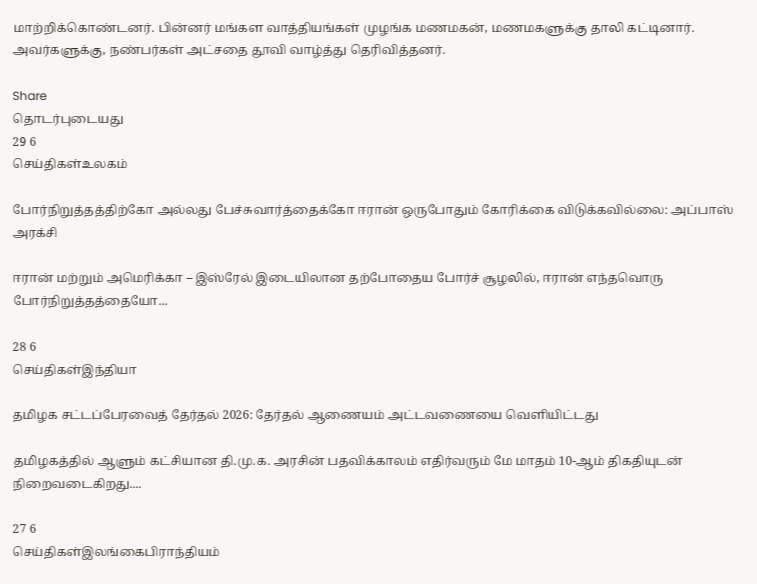மாற்றிக்கொண்டனர். பின்னர் மங்கள வாத்தியங்கள் முழங்க மணமகன், மணமகளுக்கு தாலி கட்டினார். அவர்களுக்கு, நண்பர்கள் அட்சதை தூவி வாழ்த்து தெரிவித்தனர்.

Share
தொடர்புடையது
29 6
செய்திகள்உலகம்

போர்நிறுத்தத்திற்கோ அல்லது பேச்சுவார்த்தைக்கோ ஈரான் ஒருபோதும் கோரிக்கை விடுக்கவில்லை: அப்பாஸ் அரக்சி

ஈரான் மற்றும் அமெரிக்கா – இஸ்ரேல் இடையிலான தற்போதைய போர்ச் சூழலில், ஈரான் எந்தவொரு போர்நிறுத்தத்தையோ...

28 6
செய்திகள்இந்தியா

தமிழக சட்டப்பேரவைத் தேர்தல் 2026: தேர்தல் ஆணையம் அட்டவணையை வெளியிட்டது

தமிழகத்தில் ஆளும் கட்சியான தி.மு.க. அரசின் பதவிக்காலம் எதிர்வரும் மே மாதம் 10-ஆம் திகதியுடன் நிறைவடைகிறது....

27 6
செய்திகள்இலங்கைபிராந்தியம்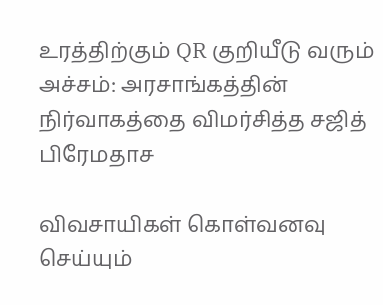உரத்திற்கும் QR குறியீடு வரும் அச்சம்: அரசாங்கத்தின் நிர்வாகத்தை விமர்சித்த சஜித் பிரேமதாச

விவசாயிகள் கொள்வனவு செய்யும்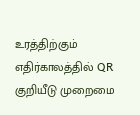உரத்திற்கும் எதிர்காலத்தில் QR குறியீடு முறைமை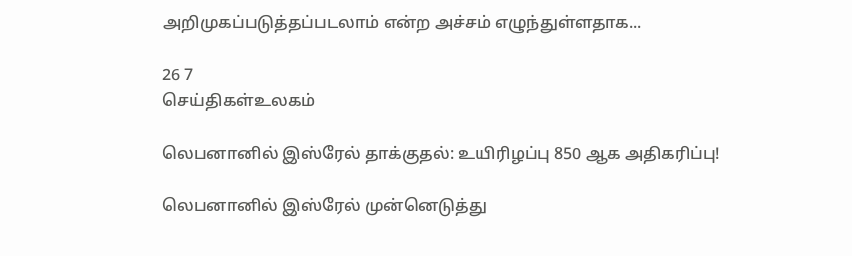அறிமுகப்படுத்தப்படலாம் என்ற அச்சம் எழுந்துள்ளதாக...

26 7
செய்திகள்உலகம்

லெபனானில் இஸ்ரேல் தாக்குதல்: உயிரிழப்பு 850 ஆக அதிகரிப்பு!

லெபனானில் இஸ்ரேல் முன்னெடுத்து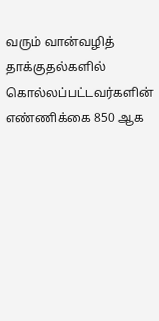வரும் வான்வழித் தாக்குதல்களில் கொல்லப்பட்டவர்களின் எண்ணிக்கை 850 ஆக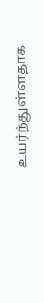உயர்ந்துள்ளதாக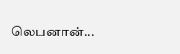லெபனான்...